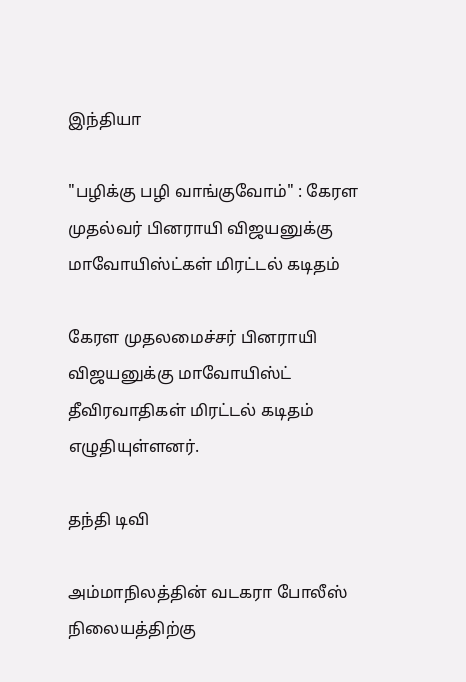இந்தியா

"பழிக்கு பழி வாங்குவோம்" : கேரள முதல்வர் பினராயி விஜயனுக்கு மாவோயிஸ்ட்கள் மிரட்டல் கடிதம்

கேரள முதலமைச்சர் பினராயி விஜயனுக்கு மாவோயிஸ்ட் தீவிரவாதிகள் மிரட்டல் கடிதம் எழுதியுள்ளனர்.

தந்தி டிவி

அம்மாநிலத்தின் வடகரா போலீஸ் நிலையத்திற்கு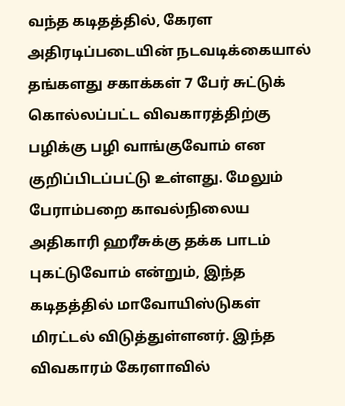வந்த கடிதத்தில், கேரள அதிரடிப்படையின் நடவடிக்கையால் தங்களது சகாக்கள் 7 பேர் சுட்டுக் கொல்லப்பட்ட விவகாரத்திற்கு பழிக்கு பழி வாங்குவோம் என குறிப்பிடப்பட்டு உள்ளது. மேலும் பேராம்பறை காவல்நிலைய அதிகாரி ஹரீசுக்கு தக்க பாடம் புகட்டுவோம் என்றும், இந்த கடிதத்தில் மாவோயிஸ்டுகள் மிரட்டல் விடுத்துள்ளனர். இந்த விவகாரம் கேரளாவில்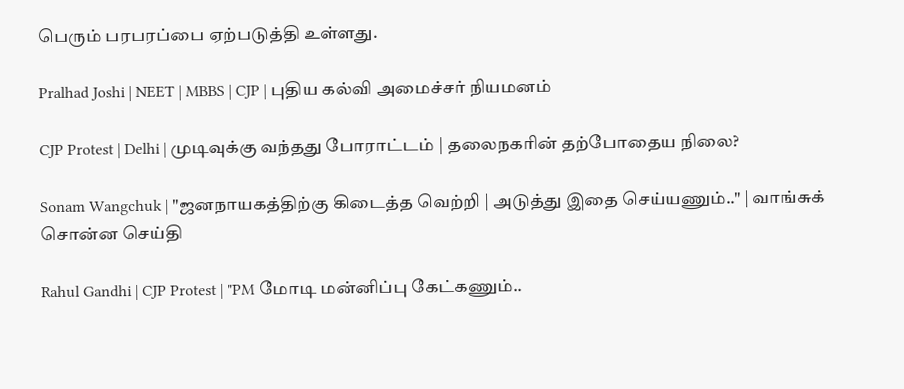பெரும் பரபரப்பை ஏற்படுத்தி உள்ளது.

Pralhad Joshi | NEET | MBBS | CJP | புதிய கல்வி அமைச்சர் நியமனம்

CJP Protest | Delhi | முடிவுக்கு வந்தது போராட்டம் | தலைநகரின் தற்போதைய நிலை?

Sonam Wangchuk | "ஜனநாயகத்திற்கு கிடைத்த வெற்றி | அடுத்து இதை செய்யணும்.." | வாங்சுக் சொன்ன செய்தி

Rahul Gandhi | CJP Protest | "PM மோடி மன்னிப்பு கேட்கணும்..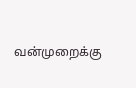வன்முறைக்கு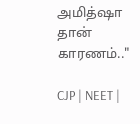அமித்ஷா தான் காரணம்.."

CJP | NEET |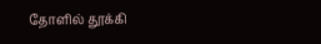தோளில் தூக்கி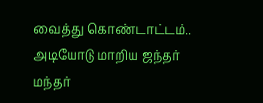வைத்து கொண்டாட்டம்.. அடியோடு மாறிய ஜந்தர் மந்தர்